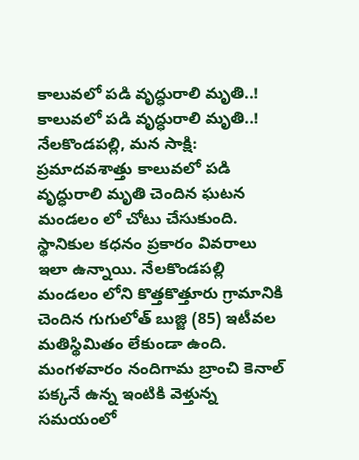కాలువలో పడి వృద్ధురాలి మృతి..!
కాలువలో పడి వృద్ధురాలి మృతి..!
నేలకొండపల్లి, మన సాక్షి:
ప్రమాదవశాత్తు కాలువలో పడి వృద్ధురాలి మృతి చెందిన ఘటన మండలం లో చోటు చేసుకుంది. స్థానికుల కధనం ప్రకారం వివరాలు ఇలా ఉన్నాయి. నేలకొండపల్లి మండలం లోని కొత్తకొత్తూరు గ్రామానికి చెందిన గుగులోత్ బుజ్జి (85) ఇటీవల మతిస్థిమితం లేకుండా ఉంది.
మంగళవారం నందిగామ బ్రాంచి కెనాల్ పక్కనే ఉన్న ఇంటికి వెళ్తున్న సమయంలో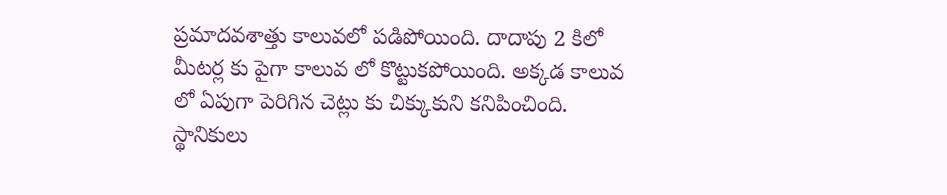ప్రమాదవశాత్తు కాలువలో పడిపోయింది. దాదాపు 2 కిలో మీటర్ల కు పైగా కాలువ లో కొట్టుకపోయింది. అక్కడ కాలువ లో ఏపుగా పెరిగిన చెట్లు కు చిక్కుకుని కనిపించింది.
స్థానికులు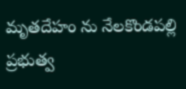మృతదేహం ను నేలకొండపల్లి ప్రభుత్వ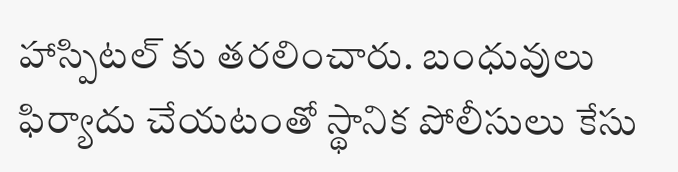హాస్పిటల్ కు తరలించారు. బంధువులు ఫిర్యాదు చేయటంతో స్థానిక పోలీసులు కేసు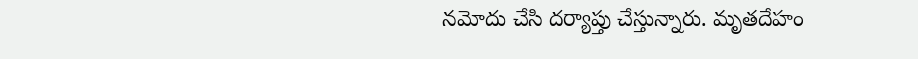నమోదు చేసి దర్యాప్తు చేస్తున్నారు. మృతదేహం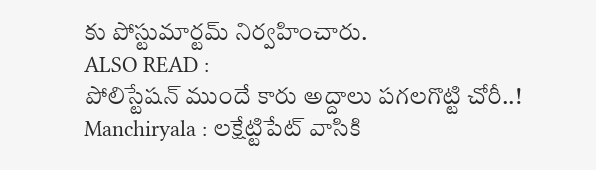కు పోస్టుమార్టమ్ నిర్వహించారు.
ALSO READ :
పోలిస్టేషన్ ముందే కారు అద్దాలు పగలగొట్టి చోరీ..!
Manchiryala : లక్షేట్టిపేట్ వాసికి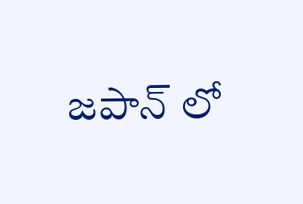జపాన్ లో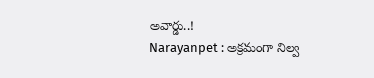అవార్డు..!
Narayanpet : అక్రమంగా నిల్వ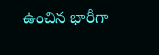ఉంచిన భారీగా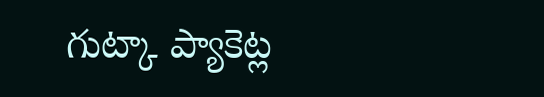గుట్కా ప్యాకెట్ల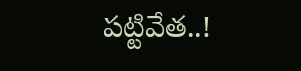పట్టివేత..!